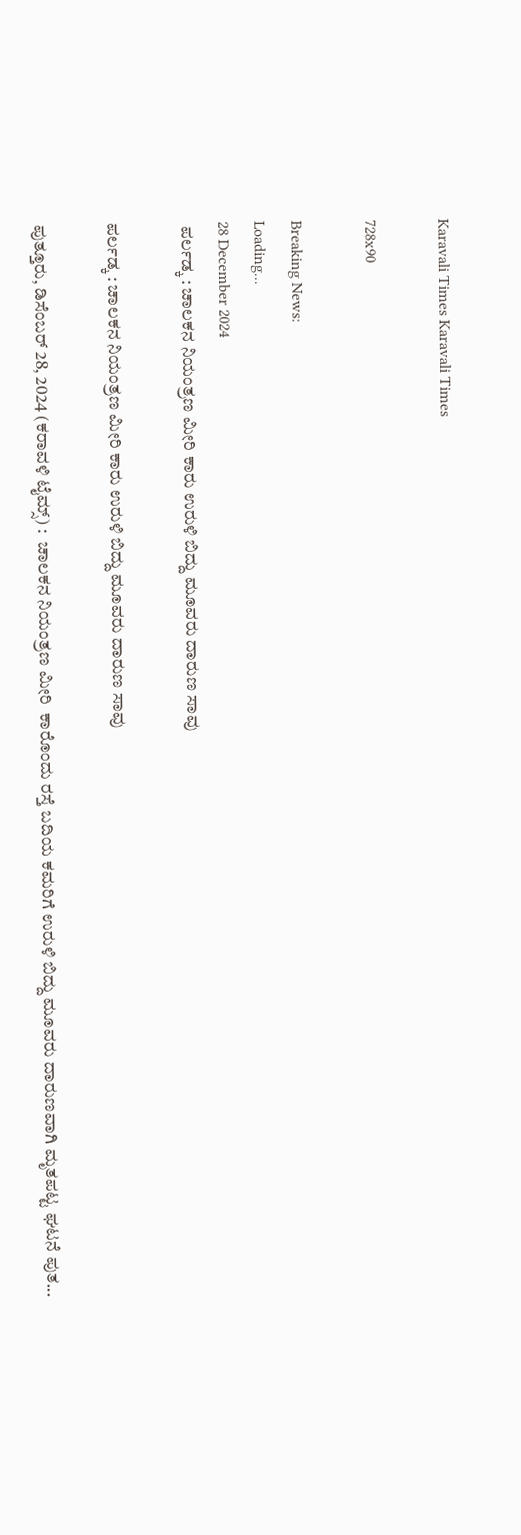Karavali Times Karavali Times

728x90

Breaking News:
Loading...
28 December 2024
 ಪರ್ಲಡ್ಕ : ಚಾಲಕನ ನಿಯಂತ್ರಣ ಮೀರಿ ಕಾರು ಉರುಳಿ ಬಿದ್ದು ಮೂವರು ದಾರುಣ ಸಾವು

ಪರ್ಲಡ್ಕ : ಚಾಲಕನ ನಿಯಂತ್ರಣ ಮೀರಿ ಕಾರು ಉರುಳಿ ಬಿದ್ದು ಮೂವರು ದಾರುಣ ಸಾವು

ಪುತ್ತೂರು, ಡಿಸೆಂಬರ್ 28, 2024 (ಕರಾವಳಿ ಟೈಮ್ಸ್) :  ಚಾಲಕನ ನಿಯಂತ್ರಣ ಮೀರಿ  ಕಾರೊಂದು ರಸ್ತೆ ಬದಿಯ ಕಮರಿಗೆ ಉರುಳಿ ಬಿದ್ದು ಮೂವರು ದಾರುಣವಾಗಿ ಮೃತಪಟ್ಟ ಘಟನೆ ಪುತ...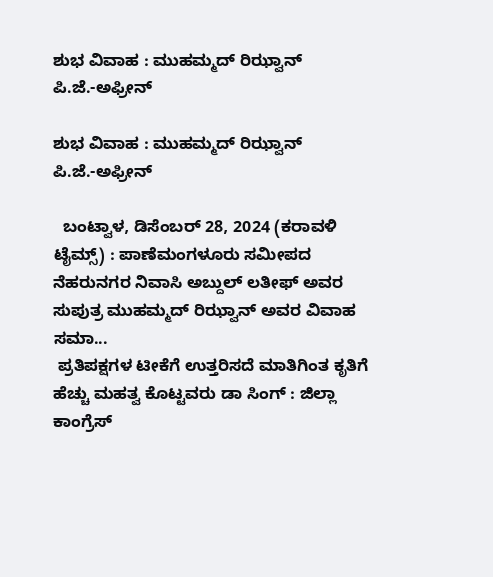ಶುಭ ವಿವಾಹ : ಮುಹಮ್ಮದ್ ರಿಝ್ವಾನ್ ಪಿ.ಜೆ.-ಅಫ್ರೀನ್

ಶುಭ ವಿವಾಹ : ಮುಹಮ್ಮದ್ ರಿಝ್ವಾನ್ ಪಿ.ಜೆ.-ಅಫ್ರೀನ್

  ಬಂಟ್ವಾಳ, ಡಿಸೆಂಬರ್ 28, 2024 (ಕರಾವಳಿ ಟೈಮ್ಸ್) : ಪಾಣೆಮಂಗಳೂರು ಸಮೀಪದ ನೆಹರುನಗರ ನಿವಾಸಿ ಅಬ್ದುಲ್ ಲತೀಫ್ ಅವರ ಸುಪುತ್ರ ಮುಹಮ್ಮದ್ ರಿಝ್ವಾನ್ ಅವರ ವಿವಾಹ ಸಮಾ...
 ಪ್ರತಿಪಕ್ಷಗಳ ಟೀಕೆಗೆ ಉತ್ತರಿಸದೆ ಮಾತಿಗಿಂತ ಕೃತಿಗೆ ಹೆಚ್ಚು ಮಹತ್ವ ಕೊಟ್ಟವರು ಡಾ ಸಿಂಗ್ : ಜಿಲ್ಲಾ ಕಾಂಗ್ರೆಸ್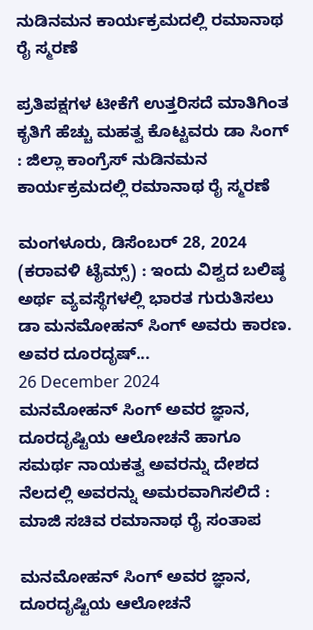ನುಡಿನಮನ ಕಾರ್ಯಕ್ರಮದಲ್ಲಿ ರಮಾನಾಥ ರೈ ಸ್ಮರಣೆ

ಪ್ರತಿಪಕ್ಷಗಳ ಟೀಕೆಗೆ ಉತ್ತರಿಸದೆ ಮಾತಿಗಿಂತ ಕೃತಿಗೆ ಹೆಚ್ಚು ಮಹತ್ವ ಕೊಟ್ಟವರು ಡಾ ಸಿಂಗ್ : ಜಿಲ್ಲಾ ಕಾಂಗ್ರೆಸ್ ನುಡಿನಮನ ಕಾರ್ಯಕ್ರಮದಲ್ಲಿ ರಮಾನಾಥ ರೈ ಸ್ಮರಣೆ

ಮಂಗಳೂರು, ಡಿಸೆಂಬರ್ 28, 2024 (ಕರಾವಳಿ ಟೈಮ್ಸ್) : ಇಂದು ವಿಶ್ವದ ಬಲಿಷ್ಠ ಅರ್ಥ ವ್ಯವಸ್ಥೆಗಳಲ್ಲಿ ಭಾರತ ಗುರುತಿಸಲು ಡಾ ಮನಮೋಹನ್ ಸಿಂಗ್ ಅವರು ಕಾರಣ. ಅವರ ದೂರದೃಷ್...
26 December 2024
ಮನಮೋಹನ್ ಸಿಂಗ್ ಅವರ ಜ್ಞಾನ, ದೂರದೃಷ್ಟಿಯ ಆಲೋಚನೆ ಹಾಗೂ ಸಮರ್ಥ ನಾಯಕತ್ವ ಅವರನ್ನು ದೇಶದ ನೆಲದಲ್ಲಿ ಅವರನ್ನು ಅಮರವಾಗಿಸಲಿದೆ : ಮಾಜಿ ಸಚಿವ ರಮಾನಾಥ ರೈ ಸಂತಾಪ

ಮನಮೋಹನ್ ಸಿಂಗ್ ಅವರ ಜ್ಞಾನ, ದೂರದೃಷ್ಟಿಯ ಆಲೋಚನೆ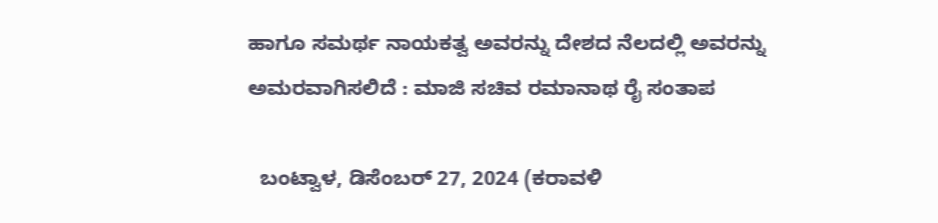ಹಾಗೂ ಸಮರ್ಥ ನಾಯಕತ್ವ ಅವರನ್ನು ದೇಶದ ನೆಲದಲ್ಲಿ ಅವರನ್ನು ಅಮರವಾಗಿಸಲಿದೆ : ಮಾಜಿ ಸಚಿವ ರಮಾನಾಥ ರೈ ಸಂತಾಪ

  ಬಂಟ್ವಾಳ, ಡಿಸೆಂಬರ್ 27, 2024 (ಕರಾವಳಿ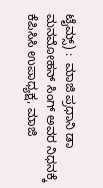ಟೈಮ್ಸ್) :  ಮಾಜಿ ಪ್ರಧಾನಿ ಡಾ ಮನಮೋಹನ್ ಸಿಂಗ್ ಅವರ ನಿಧನಕ್ಕೆ ಕೆಪಿಸಿಸಿ ಉಪಾಧ್ಯಕ್ಷ, ಮಾಜಿ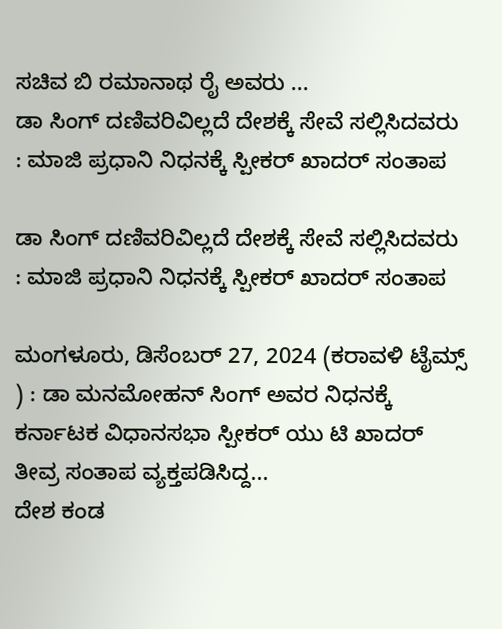ಸಚಿವ ಬಿ ರಮಾನಾಥ ರೈ ಅವರು ...
ಡಾ ಸಿಂಗ್ ದಣಿವರಿವಿಲ್ಲದೆ ದೇಶಕ್ಕೆ ಸೇವೆ ಸಲ್ಲಿಸಿದವರು : ಮಾಜಿ ಪ್ರಧಾನಿ ನಿಧನಕ್ಕೆ ಸ್ಪೀಕರ್ ಖಾದರ್ ಸಂತಾಪ

ಡಾ ಸಿಂಗ್ ದಣಿವರಿವಿಲ್ಲದೆ ದೇಶಕ್ಕೆ ಸೇವೆ ಸಲ್ಲಿಸಿದವರು : ಮಾಜಿ ಪ್ರಧಾನಿ ನಿಧನಕ್ಕೆ ಸ್ಪೀಕರ್ ಖಾದರ್ ಸಂತಾಪ

ಮಂಗಳೂರು, ಡಿಸೆಂಬರ್ 27, 2024 (ಕರಾವಳಿ ಟೈಮ್ಸ್ ) : ಡಾ ಮನಮೋಹನ್ ಸಿಂಗ್ ಅವರ ನಿಧನಕ್ಕೆ ಕರ್ನಾಟಕ ವಿಧಾನಸಭಾ ಸ್ಪೀಕರ್ ಯು ಟಿ ಖಾದರ್ ತೀವ್ರ ಸಂತಾಪ ವ್ಯಕ್ತಪಡಿಸಿದ್ದ...
ದೇಶ ಕಂಡ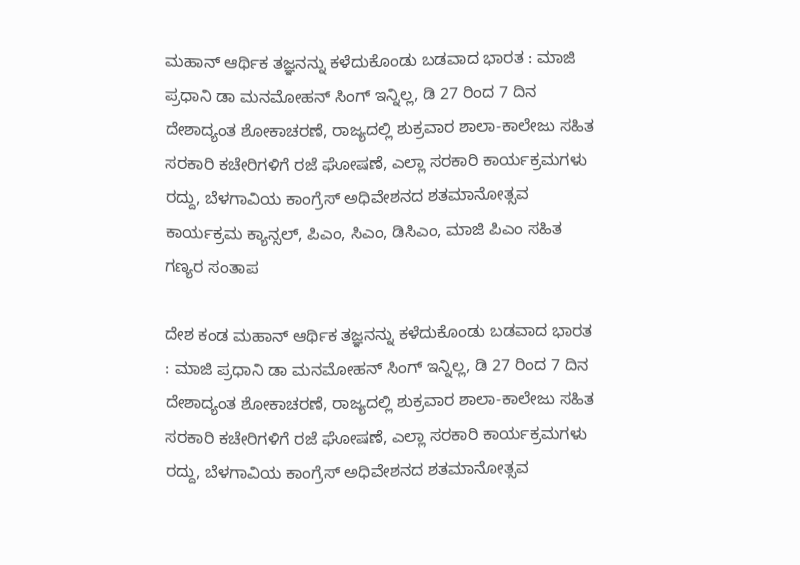ಮಹಾನ್ ಆರ್ಥಿಕ ತಜ್ಞನನ್ನು ಕಳೆದುಕೊಂಡು ಬಡವಾದ ಭಾರತ : ಮಾಜಿ  ಪ್ರಧಾನಿ ಡಾ ಮನಮೋಹನ್ ಸಿಂಗ್ ಇನ್ನಿಲ್ಲ, ಡಿ 27 ರಿಂದ 7 ದಿನ ದೇಶಾದ್ಯಂತ ಶೋಕಾಚರಣೆ, ರಾಜ್ಯದಲ್ಲಿ ಶುಕ್ರವಾರ ಶಾಲಾ-ಕಾಲೇಜು ಸಹಿತ ಸರಕಾರಿ ಕಚೇರಿಗಳಿಗೆ ರಜೆ ಘೋಷಣೆ, ಎಲ್ಲಾ ಸರಕಾರಿ ಕಾರ್ಯಕ್ರಮಗಳು ರದ್ದು, ಬೆಳಗಾವಿಯ ಕಾಂಗ್ರೆಸ್ ಅಧಿವೇಶನದ ಶತಮಾನೋತ್ಸವ ಕಾರ್ಯಕ್ರಮ ಕ್ಯಾನ್ಸಲ್, ಪಿಎಂ, ಸಿಎಂ, ಡಿಸಿಎಂ, ಮಾಜಿ ಪಿಎಂ ಸಹಿತ ಗಣ್ಯರ ಸಂತಾಪ

ದೇಶ ಕಂಡ ಮಹಾನ್ ಆರ್ಥಿಕ ತಜ್ಞನನ್ನು ಕಳೆದುಕೊಂಡು ಬಡವಾದ ಭಾರತ : ಮಾಜಿ ಪ್ರಧಾನಿ ಡಾ ಮನಮೋಹನ್ ಸಿಂಗ್ ಇನ್ನಿಲ್ಲ, ಡಿ 27 ರಿಂದ 7 ದಿನ ದೇಶಾದ್ಯಂತ ಶೋಕಾಚರಣೆ, ರಾಜ್ಯದಲ್ಲಿ ಶುಕ್ರವಾರ ಶಾಲಾ-ಕಾಲೇಜು ಸಹಿತ ಸರಕಾರಿ ಕಚೇರಿಗಳಿಗೆ ರಜೆ ಘೋಷಣೆ, ಎಲ್ಲಾ ಸರಕಾರಿ ಕಾರ್ಯಕ್ರಮಗಳು ರದ್ದು, ಬೆಳಗಾವಿಯ ಕಾಂಗ್ರೆಸ್ ಅಧಿವೇಶನದ ಶತಮಾನೋತ್ಸವ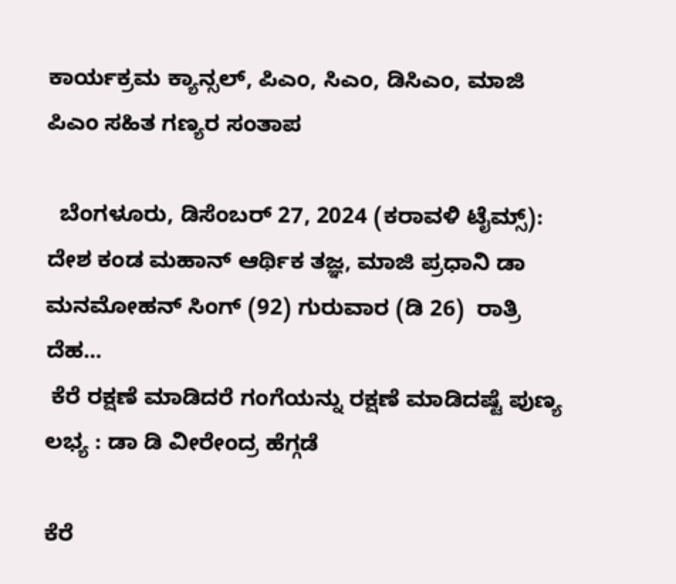ಕಾರ್ಯಕ್ರಮ ಕ್ಯಾನ್ಸಲ್, ಪಿಎಂ, ಸಿಎಂ, ಡಿಸಿಎಂ, ಮಾಜಿ ಪಿಎಂ ಸಹಿತ ಗಣ್ಯರ ಸಂತಾಪ

  ಬೆಂಗಳೂರು, ಡಿಸೆಂಬರ್ 27, 2024 (ಕರಾವಳಿ ಟೈಮ್ಸ್): ದೇಶ ಕಂಡ ಮಹಾನ್ ಆರ್ಥಿಕ ತಜ್ಞ, ಮಾಜಿ ಪ್ರಧಾನಿ ಡಾ  ಮನಮೋಹನ್‌ ಸಿಂಗ್‌ (92) ಗುರುವಾರ (ಡಿ 26)  ರಾತ್ರಿ ದೆಹ...
 ಕೆರೆ ರಕ್ಷಣೆ ಮಾಡಿದರೆ ಗಂಗೆಯನ್ನು ರಕ್ಷಣೆ ಮಾಡಿದಷ್ಟೆ ಪುಣ್ಯ ಲಭ್ಯ : ಡಾ ಡಿ ವೀರೇಂದ್ರ ಹೆಗ್ಗಡೆ

ಕೆರೆ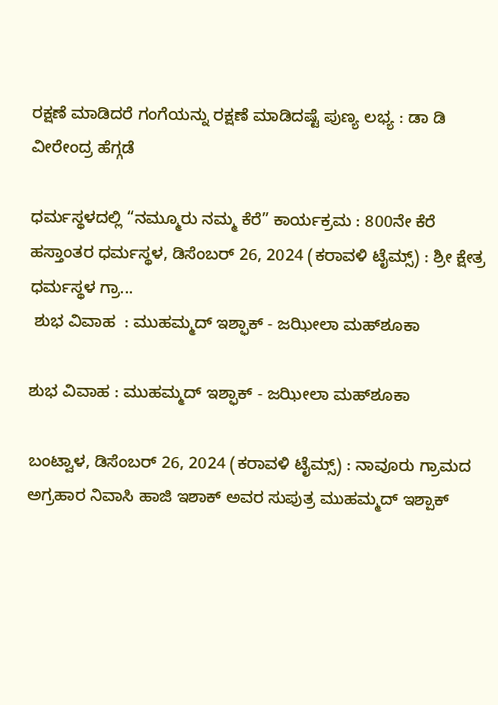ರಕ್ಷಣೆ ಮಾಡಿದರೆ ಗಂಗೆಯನ್ನು ರಕ್ಷಣೆ ಮಾಡಿದಷ್ಟೆ ಪುಣ್ಯ ಲಭ್ಯ : ಡಾ ಡಿ ವೀರೇಂದ್ರ ಹೆಗ್ಗಡೆ

ಧರ್ಮಸ್ಥಳದಲ್ಲಿ “ನಮ್ಮೂರು ನಮ್ಮ ಕೆರೆ” ಕಾರ್ಯಕ್ರಮ : 800ನೇ ಕೆರೆ ಹಸ್ತಾಂತರ ಧರ್ಮಸ್ಥಳ, ಡಿಸೆಂಬರ್ 26, 2024 (ಕರಾವಳಿ ಟೈಮ್ಸ್) : ಶ್ರೀ ಕ್ಷೇತ್ರ ಧರ್ಮಸ್ಥಳ ಗ್ರಾ...
 ಶುಭ ವಿವಾಹ  : ಮುಹಮ್ಮದ್ ಇಶ್ಫಾಕ್ - ಜಝೀಲಾ ಮಹ್‍ಶೂಕಾ

ಶುಭ ವಿವಾಹ : ಮುಹಮ್ಮದ್ ಇಶ್ಫಾಕ್ - ಜಝೀಲಾ ಮಹ್‍ಶೂಕಾ

ಬಂಟ್ವಾಳ, ಡಿಸೆಂಬರ್ 26, 2024 (ಕರಾವಳಿ ಟೈಮ್ಸ್) : ನಾವೂರು ಗ್ರಾಮದ ಅಗ್ರಹಾರ ನಿವಾಸಿ ಹಾಜಿ ಇಶಾಕ್ ಅವರ ಸುಪುತ್ರ ಮುಹಮ್ಮದ್ ಇಶ್ಪಾಕ್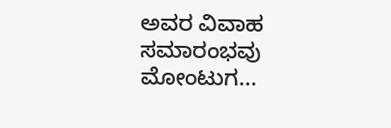ಅವರ ವಿವಾಹ ಸಮಾರಂಭವು ಮೋಂಟುಗ...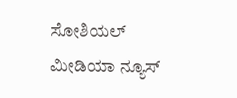ಸೋಶಿಯಲ್ ಮೀಡಿಯಾ ನ್ಯೂಸ್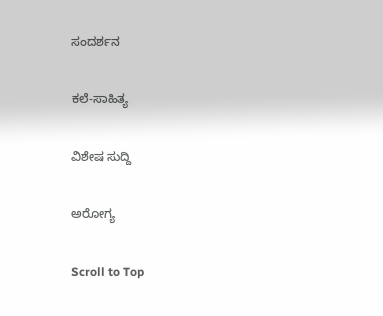ಸಂದರ್ಶನ

ಕಲೆ-ಸಾಹಿತ್ಯ

ವಿಶೇಷ ಸುದ್ದಿ

ಅರೋಗ್ಯ

Scroll to Top